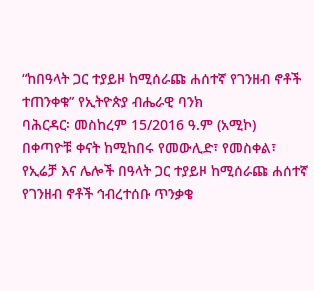“ከበዓላት ጋር ተያይዞ ከሚሰራጩ ሐሰተኛ የገንዘብ ኖቶች ተጠንቀቁ” የኢትዮጵያ ብሔራዊ ባንክ
ባሕርዳር፡ መስከረም 15/2016 ዓ.ም (አሚኮ) በቀጣዮቹ ቀናት ከሚከበሩ የመውሊድ፣ የመስቀል፣ የኢሬቻ እና ሌሎች በዓላት ጋር ተያይዞ ከሚሰራጩ ሐሰተኛ የገንዘብ ኖቶች ኅብረተሰቡ ጥንቃቄ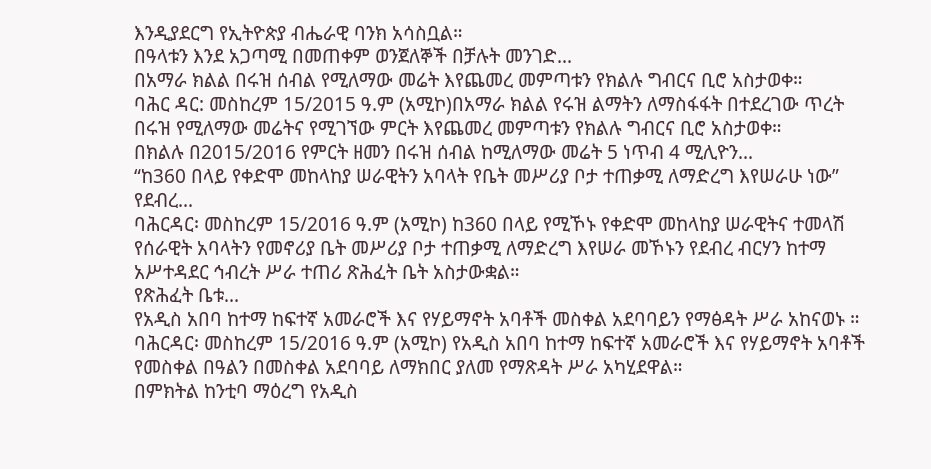እንዲያደርግ የኢትዮጵያ ብሔራዊ ባንክ አሳስቧል።
በዓላቱን እንደ አጋጣሚ በመጠቀም ወንጀለኞች በቻሉት መንገድ...
በአማራ ክልል በሩዝ ሰብል የሚለማው መሬት እየጨመረ መምጣቱን የክልሉ ግብርና ቢሮ አስታወቀ።
ባሕር ዳር: መስከረም 15/2015 ዓ.ም (አሚኮ)በአማራ ክልል የሩዝ ልማትን ለማስፋፋት በተደረገው ጥረት በሩዝ የሚለማው መሬትና የሚገኘው ምርት እየጨመረ መምጣቱን የክልሉ ግብርና ቢሮ አስታወቀ።
በክልሉ በ2015/2016 የምርት ዘመን በሩዝ ሰብል ከሚለማው መሬት 5 ነጥብ 4 ሚሊዮን...
“ከ360 በላይ የቀድሞ መከላከያ ሠራዊትን አባላት የቤት መሥሪያ ቦታ ተጠቃሚ ለማድረግ እየሠራሁ ነው” የደብረ...
ባሕርዳር፡ መስከረም 15/2016 ዓ.ም (አሚኮ) ከ360 በላይ የሚኾኑ የቀድሞ መከላከያ ሠራዊትና ተመላሽ የሰራዊት አባላትን የመኖሪያ ቤት መሥሪያ ቦታ ተጠቃሚ ለማድረግ እየሠራ መኾኑን የደብረ ብርሃን ከተማ አሥተዳደር ኅብረት ሥራ ተጠሪ ጽሕፈት ቤት አስታውቋል።
የጽሕፈት ቤቱ...
የአዲስ አበባ ከተማ ከፍተኛ አመራሮች እና የሃይማኖት አባቶች መስቀል አደባባይን የማፅዳት ሥራ አከናወኑ ።
ባሕርዳር፡ መስከረም 15/2016 ዓ.ም (አሚኮ) የአዲስ አበባ ከተማ ከፍተኛ አመራሮች እና የሃይማኖት አባቶች የመስቀል በዓልን በመስቀል አደባባይ ለማክበር ያለመ የማጽዳት ሥራ አካሂደዋል።
በምክትል ከንቲባ ማዕረግ የአዲስ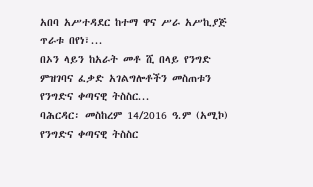አበባ አሥተዳደር ከተማ ዋና ሥራ አሥኪያጅ ጥራቱ በየነ፣...
በኦን ላይን ከአራት መቶ ሺ በላይ የንግድ ምዝገባና ፈቃድ አገልግሎቶችን መስጠቱን የንግድና ቀጣናዊ ትስስር...
ባሕርዳር፡ መስከረም 14/2016 ዓ.ም (አሚኮ) የንግድና ቀጣናዊ ትስስር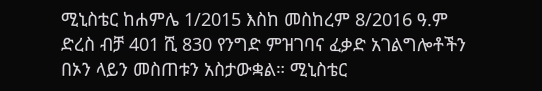ሚኒስቴር ከሐምሌ 1/2015 እስከ መስከረም 8/2016 ዓ.ም ድረስ ብቻ 401 ሺ 830 የንግድ ምዝገባና ፈቃድ አገልግሎቶችን በኦን ላይን መስጠቱን አስታውቋል። ሚኒስቴር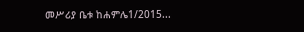መሥሪያ ቤቱ ከሐምሌ1/2015...